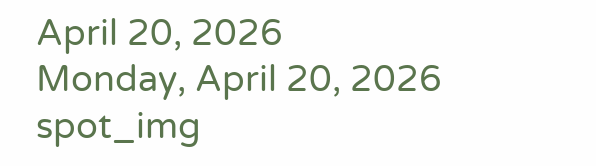April 20, 2026
Monday, April 20, 2026
spot_img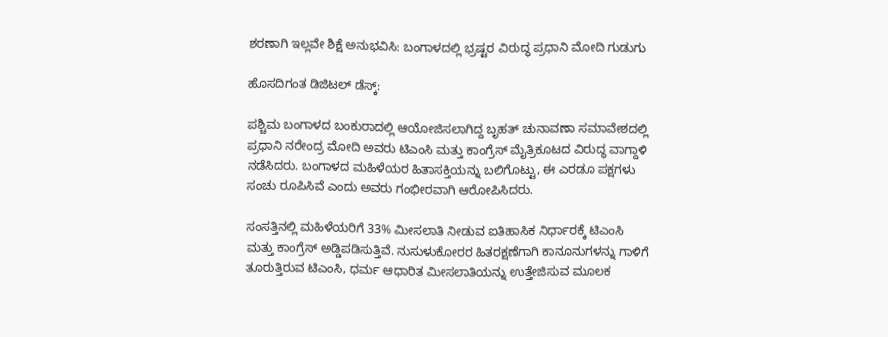ಶರಣಾಗಿ ಇಲ್ಲವೇ ಶಿಕ್ಷೆ ಅನುಭವಿಸಿ: ಬಂಗಾಳದಲ್ಲಿ ಭ್ರಷ್ಟರ ವಿರುದ್ಧ ಪ್ರಧಾನಿ ಮೋದಿ ಗುಡುಗು

ಹೊಸದಿಗಂತ ಡಿಜಿಟಲ್ ಡೆಸ್ಕ್:

ಪಶ್ಚಿಮ ಬಂಗಾಳದ ಬಂಕುರಾದಲ್ಲಿ ಆಯೋಜಿಸಲಾಗಿದ್ದ ಬೃಹತ್ ಚುನಾವಣಾ ಸಮಾವೇಶದಲ್ಲಿ ಪ್ರಧಾನಿ ನರೇಂದ್ರ ಮೋದಿ ಅವರು ಟಿಎಂಸಿ ಮತ್ತು ಕಾಂಗ್ರೆಸ್ ಮೈತ್ರಿಕೂಟದ ವಿರುದ್ಧ ವಾಗ್ದಾಳಿ ನಡೆಸಿದರು. ಬಂಗಾಳದ ಮಹಿಳೆಯರ ಹಿತಾಸಕ್ತಿಯನ್ನು ಬಲಿಗೊಟ್ಟು, ಈ ಎರಡೂ ಪಕ್ಷಗಳು ಸಂಚು ರೂಪಿಸಿವೆ ಎಂದು ಅವರು ಗಂಭೀರವಾಗಿ ಆರೋಪಿಸಿದರು.

ಸಂಸತ್ತಿನಲ್ಲಿ ಮಹಿಳೆಯರಿಗೆ 33% ಮೀಸಲಾತಿ ನೀಡುವ ಐತಿಹಾಸಿಕ ನಿರ್ಧಾರಕ್ಕೆ ಟಿಎಂಸಿ ಮತ್ತು ಕಾಂಗ್ರೆಸ್ ಅಡ್ಡಿಪಡಿಸುತ್ತಿವೆ. ನುಸುಳುಕೋರರ ಹಿತರಕ್ಷಣೆಗಾಗಿ ಕಾನೂನುಗಳನ್ನು ಗಾಳಿಗೆ ತೂರುತ್ತಿರುವ ಟಿಎಂಸಿ, ಧರ್ಮ ಆಧಾರಿತ ಮೀಸಲಾತಿಯನ್ನು ಉತ್ತೇಜಿಸುವ ಮೂಲಕ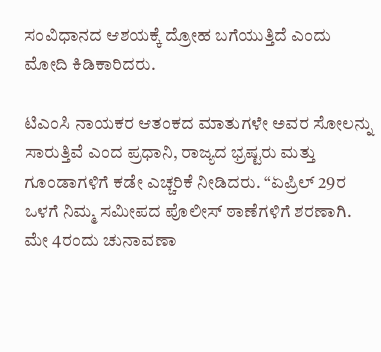ಸಂವಿಧಾನದ ಆಶಯಕ್ಕೆ ದ್ರೋಹ ಬಗೆಯುತ್ತಿದೆ ಎಂದು ಮೋದಿ ಕಿಡಿಕಾರಿದರು.

ಟಿಎಂಸಿ ನಾಯಕರ ಆತಂಕದ ಮಾತುಗಳೇ ಅವರ ಸೋಲನ್ನು ಸಾರುತ್ತಿವೆ ಎಂದ ಪ್ರಧಾನಿ, ರಾಜ್ಯದ ಭ್ರಷ್ಟರು ಮತ್ತು ಗೂಂಡಾಗಳಿಗೆ ಕಡೇ ಎಚ್ಚರಿಕೆ ನೀಡಿದರು. “ಏಪ್ರಿಲ್ 29ರ ಒಳಗೆ ನಿಮ್ಮ ಸಮೀಪದ ಪೊಲೀಸ್ ಠಾಣೆಗಳಿಗೆ ಶರಣಾಗಿ. ಮೇ 4ರಂದು ಚುನಾವಣಾ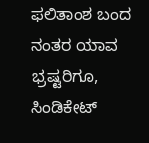ಫಲಿತಾಂಶ ಬಂದ ನಂತರ ಯಾವ ಭ್ರಷ್ಟರಿಗೂ, ಸಿಂಡಿಕೇಟ್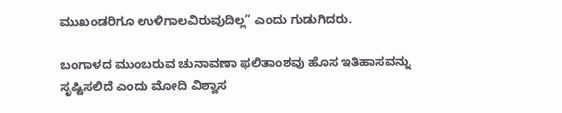ಮುಖಂಡರಿಗೂ ಉಳಿಗಾಲವಿರುವುದಿಲ್ಲ” ಎಂದು ಗುಡುಗಿದರು.

ಬಂಗಾಳದ ಮುಂಬರುವ ಚುನಾವಣಾ ಫಲಿತಾಂಶವು ಹೊಸ ಇತಿಹಾಸವನ್ನು ಸೃಷ್ಟಿಸಲಿದೆ ಎಂದು ಮೋದಿ ವಿಶ್ವಾಸ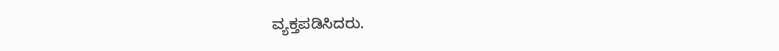ವ್ಯಕ್ತಪಡಿಸಿದರು.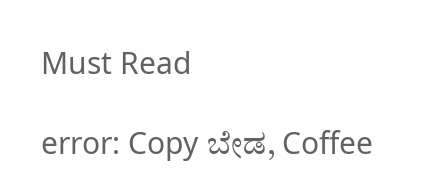Must Read

error: Copy ಬೇಡ, Coffee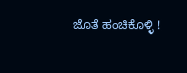ಜೊತೆ ಹಂಚಿಕೊಳ್ಳಿ !